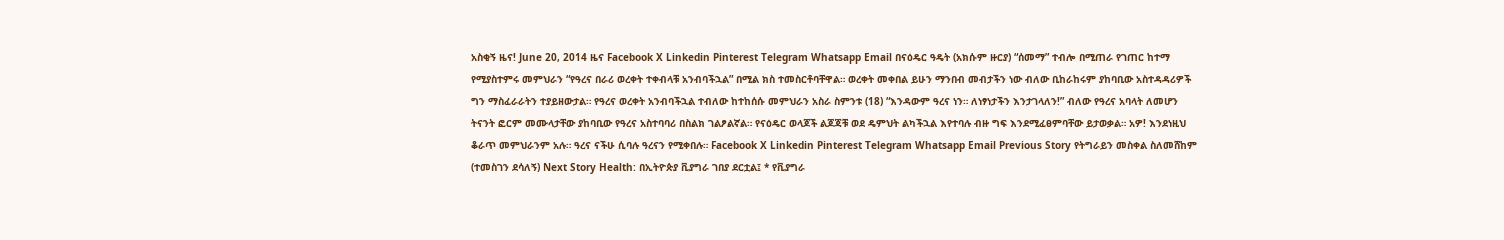አስቂኝ ዜና! June 20, 2014 ዜና Facebook X Linkedin Pinterest Telegram Whatsapp Email በናዕዴር ዓዴት (አክሱም ዙርያ) “ሰመማ” ተብሎ በሚጠራ የገጠር ከተማ የሚያስተምሩ መምህራን “የዓረና በራሪ ወረቀት ተቀብላቹ አንብባችኋል” በሚል ክስ ተመስርቶባቸዋል። ወረቀት መቀበል ይሁን ማንበብ መብታችን ነው ብለው ቢከራከሩም ያከባቢው አስተዳዳሪዎች ግን ማስፈራራትን ተያይዘውታል። የዓረና ወረቀት አንብባችኋል ተብለው ከተከሰሱ መምህራን አስራ ስምንቱ (18) “እንዳውም ዓረና ነን። ለነፃነታችን እንታገላለን!” ብለው የዓረና አባላት ለመሆን ትናንት ፎርም መሙላታቸው ያከባቢው የዓረና አስተባባሪ በስልክ ገልፆልኛል። የናዕዴር ወላጆች ልጆጃቹ ወደ ዴምህት ልካችኋል እየተባሉ ብዙ ግፍ እንደሚፈፀምባቸው ይታወቃል። አዎ! እንደነዚህ ቆራጥ መምህራንም አሉ። ዓረና ናችሁ ሲባሉ ዓረናን የሚቀበሉ። Facebook X Linkedin Pinterest Telegram Whatsapp Email Previous Story የትግራይን መስቀል ስለመሸከም (ተመስገን ደሳለኝ) Next Story Health: በኢትዮጵያ ቪያግራ ገበያ ደርቷል፤ * የቪያግራ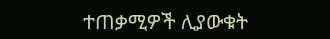ተጠቃሚዎች ሊያውቁት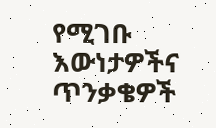የሚገቡ እውነታዎችና ጥንቃቄዎች